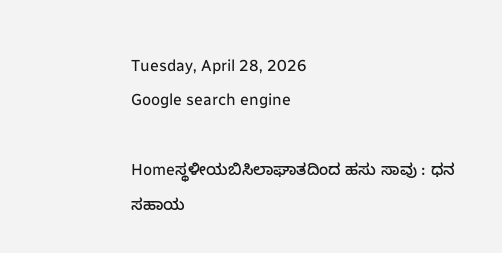Tuesday, April 28, 2026
Google search engine

Homeಸ್ಥಳೀಯಬಿಸಿಲಾಘಾತದಿಂದ ಹಸು ಸಾವು : ಧನ ಸಹಾಯ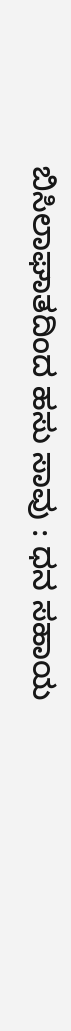ಬಿಸಿಲಾಘಾತದಿಂದ ಹಸು ಸಾವು : ಧನ ಸಹಾಯ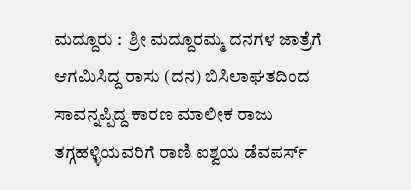ಮದ್ದೂರು :  ಶ್ರೀ ಮದ್ದೂರಮ್ಮ ದನಗಳ ಜಾತ್ರೆಗೆ ಆಗಮಿಸಿದ್ದ ರಾಸು (ದನ) ಬಿಸಿಲಾಘತದಿಂದ ಸಾವನ್ನಪ್ಪಿದ್ದ ಕಾರಣ ಮಾಲೀಕ ರಾಜು ತಗ್ಗಹಳ್ಳಿಯವರಿಗೆ ರಾಣಿ ಐಶ್ವಯ ಡೆವಪರ್ಸ್‌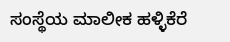ಸಂಸ್ಥೆಯ ಮಾಲೀಕ ಹಳ್ಳಿಕೆರೆ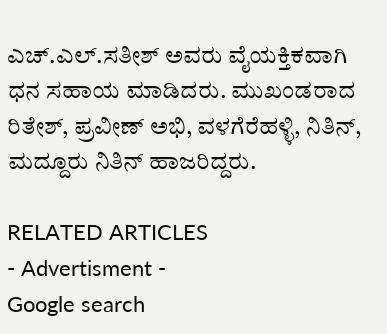ಎಚ್.ಎಲ್.ಸತೀಶ್ ಅವರು ವೈಯಕ್ತಿಕವಾಗಿ ಧನ ಸಹಾಯ ಮಾಡಿದರು. ಮುಖಂಡರಾದ ರಿತೇಶ್, ಪ್ರವೀಣ್ ಅಭಿ, ವಳಗೆರೆಹಳ್ಳಿ, ನಿತಿನ್, ಮದ್ದೂರು ನಿತಿನ್ ಹಾಜರಿದ್ದರು.

RELATED ARTICLES
- Advertisment -
Google search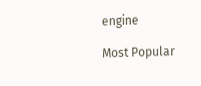engine

Most Popular